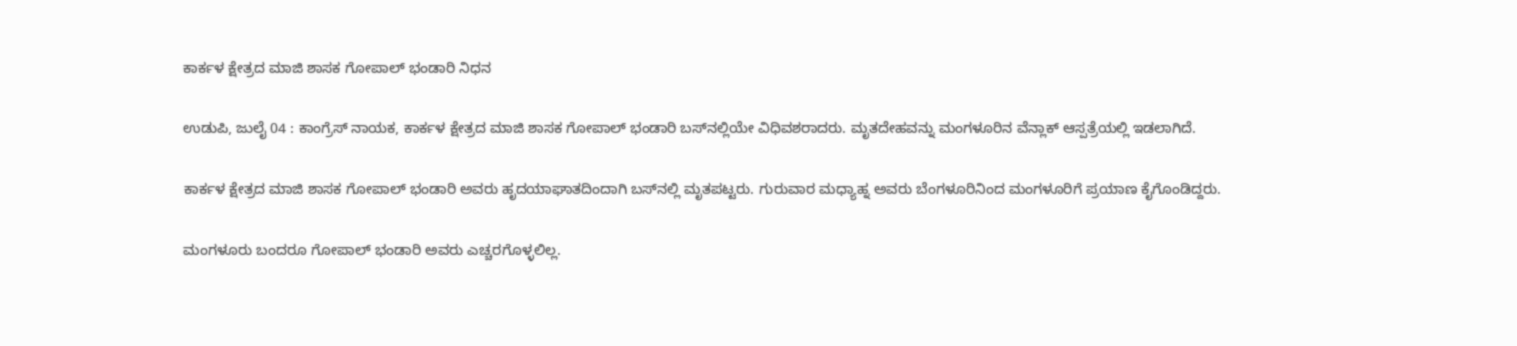ಕಾರ್ಕಳ ಕ್ಷೇತ್ರದ ಮಾಜಿ ಶಾಸಕ ಗೋಪಾಲ್ ಭಂಡಾರಿ ನಿಧನ

ಉಡುಪಿ, ಜುಲೈ 04 : ಕಾಂಗ್ರೆಸ್ ನಾಯಕ, ಕಾರ್ಕಳ ಕ್ಷೇತ್ರದ ಮಾಜಿ ಶಾಸಕ ಗೋಪಾಲ್ ಭಂಡಾರಿ ಬಸ್‌ನಲ್ಲಿಯೇ ವಿಧಿವಶರಾದರು. ಮೃತದೇಹವನ್ನು ಮಂಗಳೂರಿನ ವೆನ್ಲಾಕ್‌ ಆಸ್ಪತ್ರೆಯಲ್ಲಿ ಇಡಲಾಗಿದೆ.

ಕಾರ್ಕಳ ಕ್ಷೇತ್ರದ ಮಾಜಿ ಶಾಸಕ ಗೋಪಾಲ್ ಭಂಡಾರಿ ಅವರು ಹೃದಯಾಘಾತದಿಂದಾಗಿ ಬಸ್‌ನಲ್ಲಿ ಮೃತಪಟ್ಟರು. ಗುರುವಾರ ಮಧ್ಯಾಹ್ನ ಅವರು ಬೆಂಗಳೂರಿನಿಂದ ಮಂಗಳೂರಿಗೆ ಪ್ರಯಾಣ ಕೈಗೊಂಡಿದ್ದರು.

ಮಂಗಳೂರು ಬಂದರೂ ಗೋಪಾಲ್ ಭಂಡಾರಿ ಅವರು ಎಚ್ಚರಗೊಳ್ಳಲಿಲ್ಲ.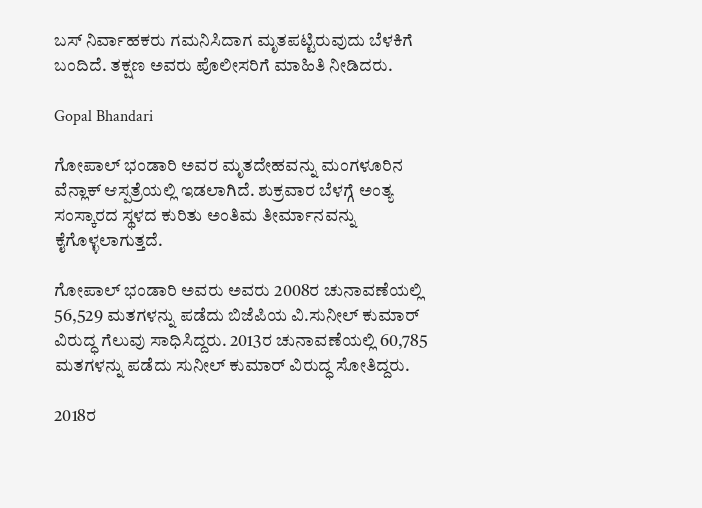ಬಸ್ ನಿರ್ವಾಹಕರು ಗಮನಿಸಿದಾಗ ಮೃತಪಟ್ಟಿರುವುದು ಬೆಳಕಿಗೆ ಬಂದಿದೆ. ತಕ್ಷಣ ಅವರು ಪೊಲೀಸರಿಗೆ ಮಾಹಿತಿ ನೀಡಿದರು.

Gopal Bhandari

ಗೋಪಾಲ್ ಭಂಡಾರಿ ಅವರ ಮೃತದೇಹವನ್ನು ಮಂಗಳೂರಿನ ವೆನ್ಲಾಕ್ ಆಸ್ಪತ್ರೆಯಲ್ಲಿ ಇಡಲಾಗಿದೆ. ಶುಕ್ರವಾರ ಬೆಳಗ್ಗೆ ಅಂತ್ಯ ಸಂಸ್ಕಾರದ ಸ್ಥಳದ ಕುರಿತು ಅಂತಿಮ ತೀರ್ಮಾನವನ್ನು ಕೈಗೊಳ್ಳಲಾಗುತ್ತದೆ.

ಗೋಪಾಲ್ ಭಂಡಾರಿ ಅವರು ಅವರು 2008ರ ಚುನಾವಣೆಯಲ್ಲಿ 56,529 ಮತಗಳನ್ನು ಪಡೆದು ಬಿಜೆಪಿಯ ವಿ.ಸುನೀಲ್ ಕುಮಾರ್ ವಿರುದ್ಧ ಗೆಲುವು ಸಾಧಿಸಿದ್ದರು. 2013ರ ಚುನಾವಣೆಯಲ್ಲಿ 60,785 ಮತಗಳನ್ನು ಪಡೆದು ಸುನೀಲ್ ಕುಮಾರ್ ವಿರುದ್ಧ ಸೋತಿದ್ದರು.

2018ರ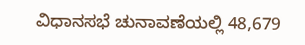ವಿಧಾನಸಭೆ ಚುನಾವಣೆಯಲ್ಲಿ 48,679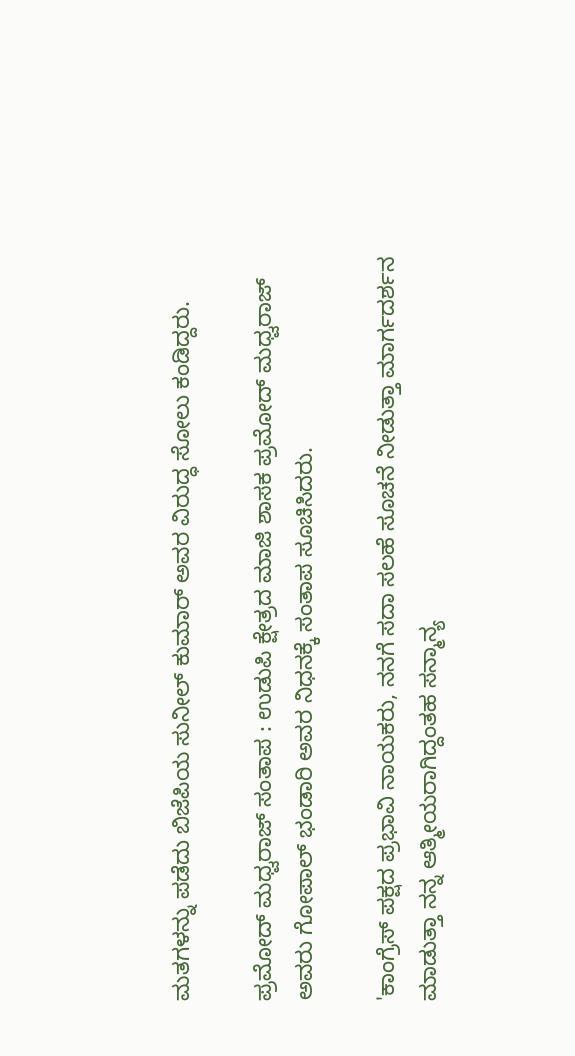ಮತಗಳನ್ನು ಪಡೆದು ಬಿಜೆಪಿಯ ಸುನೀಲ್ ಕುಮಾರ್ ಅವರ ವಿರುದ್ಧ ಸೋಲು ಕಂಡಿದ್ದರು.

ಪ್ರಮೋದ್ ಮಧ್ವರಾಜ್ ಸಂತಾಪ : ಉಡುಪಿ ಕ್ಷೇತ್ರದ ಮಾಜಿ ಶಾಸಕ ಪ್ರಮೋದ್ ಮಧ್ವರಾಜ್ ಅವರು ಗೋಪಾಲ್ ಭಂಡಾರಿ ಅವರ ನಿಧನಕ್ಕೆ ಸಂತಾಪ ಸೂಚಿಸಿದರು.

'ಕಾಂಗ್ರೆಸ್ ಪಕ್ಷದ ಪ್ರಭಾವಿ ನಾಯಕರು, ನನಗೆ ಸದಾ ಸಲಹೆ ಸೂಚನೆ ನೀಡುತ್ತಾ ಮಾರ್ಗದರ್ಶನ ಮಾಡುತ್ತಾ ನನ್ನ ಆತ್ಮೀಯರಾಗಿದ್ದಂತಹ ಸನ್ಮಾನ್ಯ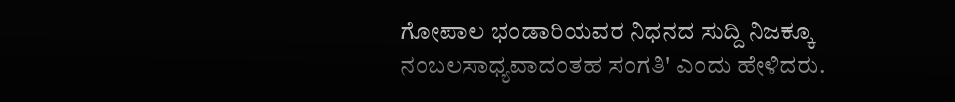ಗೋಪಾಲ ಭಂಡಾರಿಯವರ ನಿಧನದ ಸುದ್ದಿ ನಿಜಕ್ಕೂ ನಂಬಲಸಾಧ್ಯವಾದಂತಹ ಸಂಗತಿ' ಎಂದು ಹೇಳಿದರು.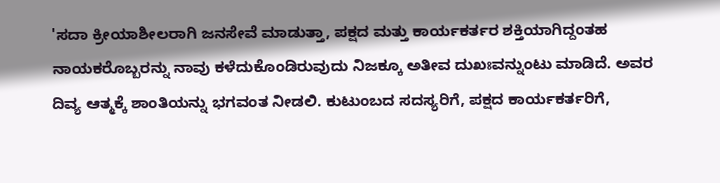'ಸದಾ ಕ್ರೀಯಾಶೀಲರಾಗಿ ಜನಸೇವೆ ಮಾಡುತ್ತಾ, ಪಕ್ಷದ ಮತ್ತು ಕಾರ್ಯಕರ್ತರ ಶಕ್ತಿಯಾಗಿದ್ದಂತಹ ನಾಯಕರೊಬ್ಬರನ್ನು ನಾವು ಕಳೆದುಕೊಂಡಿರುವುದು ನಿಜಕ್ಕೂ ಅತೀವ ದುಖಃವನ್ನುಂಟು ಮಾಡಿದೆ. ಅವರ ದಿವ್ಯ ಆತ್ಮಕ್ಕೆ ಶಾಂತಿಯನ್ನು ಭಗವಂತ ನೀಡಲಿ. ಕುಟುಂಬದ ಸದಸ್ಯರಿಗೆ, ಪಕ್ಷದ ಕಾರ್ಯಕರ್ತರಿಗೆ,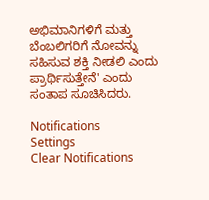ಅಭಿಮಾನಿಗಳಿಗೆ ಮತ್ತು ಬೆಂಬಲಿಗರಿಗೆ ನೋವನ್ನು ಸಹಿಸುವ ಶಕ್ತಿ ನೀಡಲಿ ಎಂದು ಪ್ರಾರ್ಥಿಸುತ್ತೇನೆ' ಎಂದು ಸಂತಾಪ ಸೂಚಿಸಿದರು.

Notifications
Settings
Clear Notifications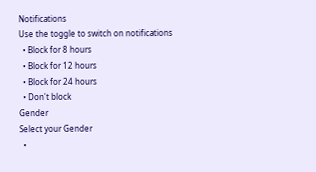Notifications
Use the toggle to switch on notifications
  • Block for 8 hours
  • Block for 12 hours
  • Block for 24 hours
  • Don't block
Gender
Select your Gender
  •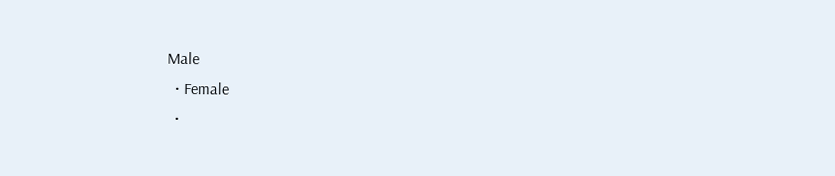Male
  • Female
  •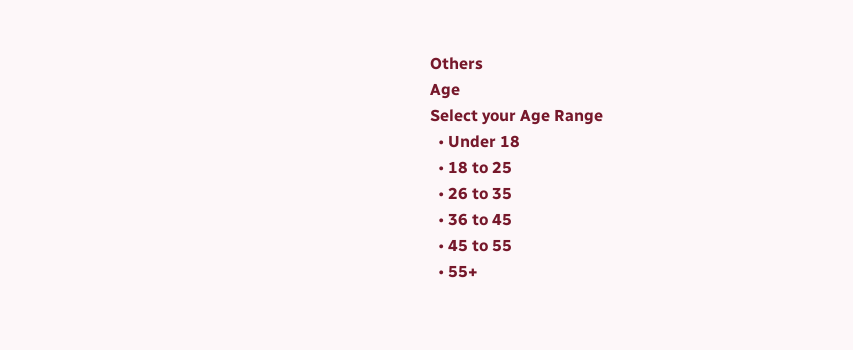Others
Age
Select your Age Range
  • Under 18
  • 18 to 25
  • 26 to 35
  • 36 to 45
  • 45 to 55
  • 55+